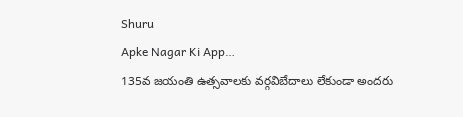Shuru
Apke Nagar Ki App…
135వ జయంతి ఉత్సవాలకు వర్గవిబేదాలు లేకుండా అందరు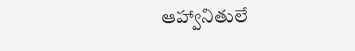ఆహ్వానితులే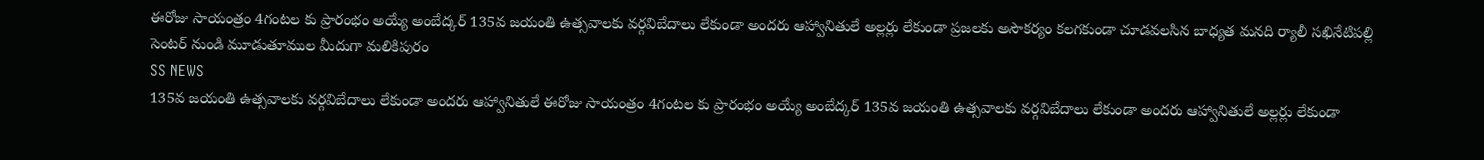ఈరోజు సాయంత్రం 4గంటల కు ప్రారంభం అయ్యే అంబేద్కర్ 135వ జయంతి ఉత్సవాలకు వర్గవిబేదాలు లేకుండా అందరు ఆహ్వానితులే అల్లర్లు లేకుండా ప్రజలకు అసౌకర్యం కలగకుండా చూడవలసిన బాధ్యత మనది ర్యాలీ సఖినేటిపల్లి సెంటర్ నుండి మూడుతూముల మీదుగా మలికిపురం
SS NEWS
135వ జయంతి ఉత్సవాలకు వర్గవిబేదాలు లేకుండా అందరు ఆహ్వానితులే ఈరోజు సాయంత్రం 4గంటల కు ప్రారంభం అయ్యే అంబేద్కర్ 135వ జయంతి ఉత్సవాలకు వర్గవిబేదాలు లేకుండా అందరు ఆహ్వానితులే అల్లర్లు లేకుండా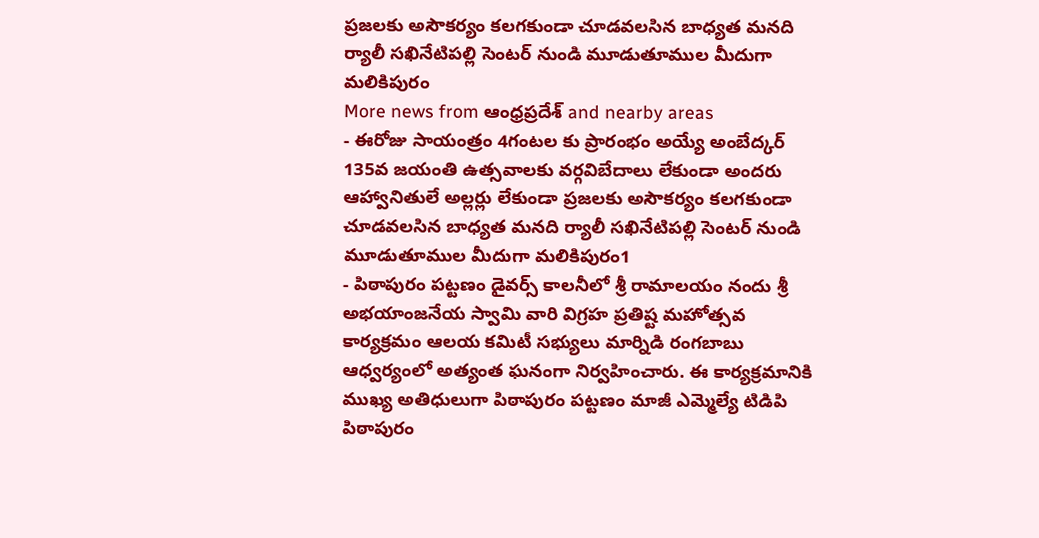ప్రజలకు అసౌకర్యం కలగకుండా చూడవలసిన బాధ్యత మనది ర్యాలీ సఖినేటిపల్లి సెంటర్ నుండి మూడుతూముల మీదుగా మలికిపురం
More news from ఆంధ్రప్రదేశ్ and nearby areas
- ఈరోజు సాయంత్రం 4గంటల కు ప్రారంభం అయ్యే అంబేద్కర్ 135వ జయంతి ఉత్సవాలకు వర్గవిబేదాలు లేకుండా అందరు ఆహ్వానితులే అల్లర్లు లేకుండా ప్రజలకు అసౌకర్యం కలగకుండా చూడవలసిన బాధ్యత మనది ర్యాలీ సఖినేటిపల్లి సెంటర్ నుండి మూడుతూముల మీదుగా మలికిపురం1
- పిఠాపురం పట్టణం డైవర్స్ కాలనీలో శ్రీ రామాలయం నందు శ్రీ అభయాంజనేయ స్వామి వారి విగ్రహ ప్రతిష్ట మహోత్సవ కార్యక్రమం ఆలయ కమిటీ సభ్యులు మార్నిడి రంగబాబు ఆధ్వర్యంలో అత్యంత ఘనంగా నిర్వహించారు. ఈ కార్యక్రమానికి ముఖ్య అతిధులుగా పిఠాపురం పట్టణం మాజీ ఎమ్మెల్యే టిడిపి పిఠాపురం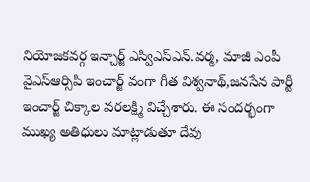నియోజకవర్గ ఇన్చార్జ్ ఎస్విఎస్ఎన్.వర్మ, మాజీ ఎంపీ వైఎస్ఆర్సిపి ఇంచార్జ్ వంగా గీత విశ్వనాథ్,జనసేన పార్టీ ఇంచార్జ్ చిక్కాల వరలక్ష్మి విచ్చేశారు. ఈ సందర్భంగా ముఖ్య అతిధులు మాట్లాడుతూ దేవు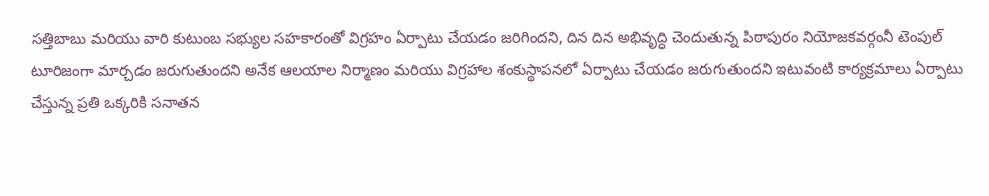సత్తిబాబు మరియు వారి కుటుంబ సభ్యుల సహకారంతో విగ్రహం ఏర్పాటు చేయడం జరిగిందని, దిన దిన అభివృద్ధి చెందుతున్న పిఠాపురం నియోజకవర్గంనీ టెంపుల్ టూరిజంగా మార్చడం జరుగుతుందని అనేక ఆలయాల నిర్మాణం మరియు విగ్రహాల శంకుస్థాపనలో ఏర్పాటు చేయడం జరుగుతుందని ఇటువంటి కార్యక్రమాలు ఏర్పాటు చేస్తున్న ప్రతి ఒక్కరికి సనాతన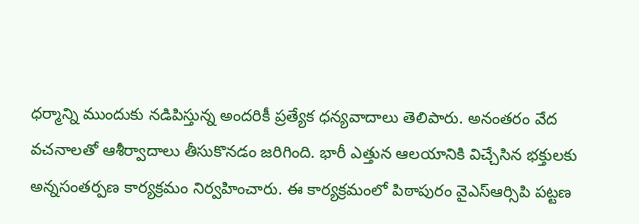ధర్మాన్ని ముందుకు నడిపిస్తున్న అందరికీ ప్రత్యేక ధన్యవాదాలు తెలిపారు. అనంతరం వేద వచనాలతో ఆశీర్వాదాలు తీసుకొనడం జరిగింది. భారీ ఎత్తున ఆలయానికి విచ్చేసిన భక్తులకు అన్నసంతర్పణ కార్యక్రమం నిర్వహించారు. ఈ కార్యక్రమంలో పిఠాపురం వైఎస్ఆర్సిపి పట్టణ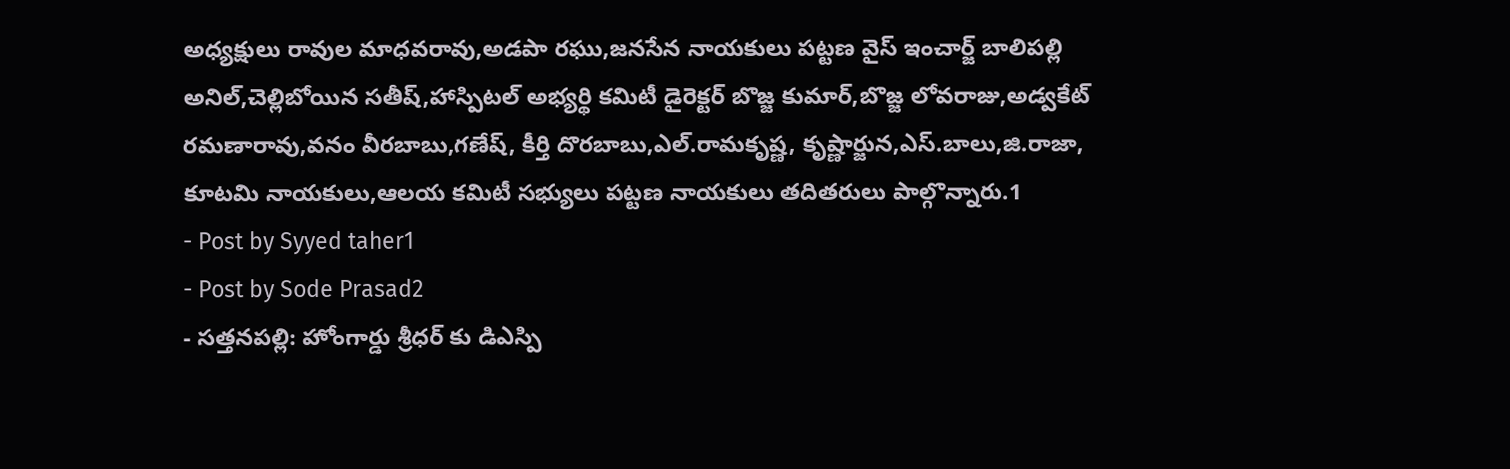అధ్యక్షులు రావుల మాధవరావు,అడపా రఘు,జనసేన నాయకులు పట్టణ వైస్ ఇంచార్జ్ బాలిపల్లి అనిల్,చెల్లిబోయిన సతీష్,హాస్పిటల్ అభ్యర్థి కమిటీ డైరెక్టర్ బొజ్జ కుమార్,బొజ్జ లోవరాజు,అడ్వకేట్ రమణారావు,వనం వీరబాబు,గణేష్, కీర్తి దొరబాబు,ఎల్.రామకృష్ణ, కృష్ణార్జున,ఎస్.బాలు,జి.రాజా, కూటమి నాయకులు,ఆలయ కమిటీ సభ్యులు పట్టణ నాయకులు తదితరులు పాల్గొన్నారు.1
- Post by Syyed taher1
- Post by Sode Prasad2
- సత్తనపల్లి: హోంగార్డు శ్రీధర్ కు డిఎస్పి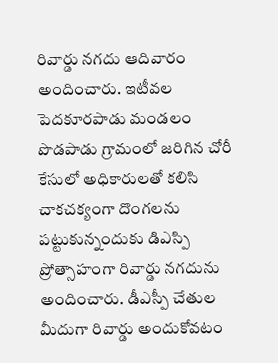రివార్డు నగదు ఆదివారం అందించారు. ఇటీవల పెదకూరపాడు మండలం పొడపాడు గ్రామంలో జరిగిన చోరీ కేసులో అధికారులతో కలిసి చాకచక్యంగా దొంగలను పట్టుకున్నందుకు డిఎస్పి ప్రోత్సాహంగా రివార్డు నగదును అందించారు. డీఎస్పీ చేతుల మీదుగా రివార్డు అందుకోవటం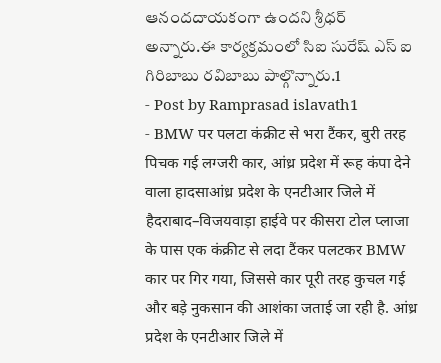ఆనందదాయకంగా ఉందని శ్రీధర్ అన్నారు.ఈ కార్యక్రమంలో సిఐ సురేష్ ఎస్ ఐ గిరిబాబు రవిబాబు పాల్గొన్నారు.1
- Post by Ramprasad islavath1
- BMW पर पलटा कंक्रीट से भरा टैंकर, बुरी तरह पिचक गई लग्जरी कार, आंध्र प्रदेश में रूह कंपा देने वाला हादसाआंध्र प्रदेश के एनटीआर जिले में हैदराबाद–विजयवाड़ा हाईवे पर कीसरा टोल प्लाजा के पास एक कंक्रीट से लदा टैंकर पलटकर BMW कार पर गिर गया, जिससे कार पूरी तरह कुचल गई और बड़े नुकसान की आशंका जताई जा रही है. आंध्र प्रदेश के एनटीआर जिले में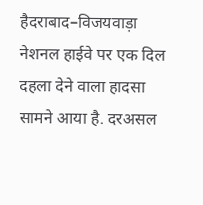हैदराबाद–विजयवाड़ा नेशनल हाईवे पर एक दिल दहला देने वाला हादसा सामने आया है. दरअसल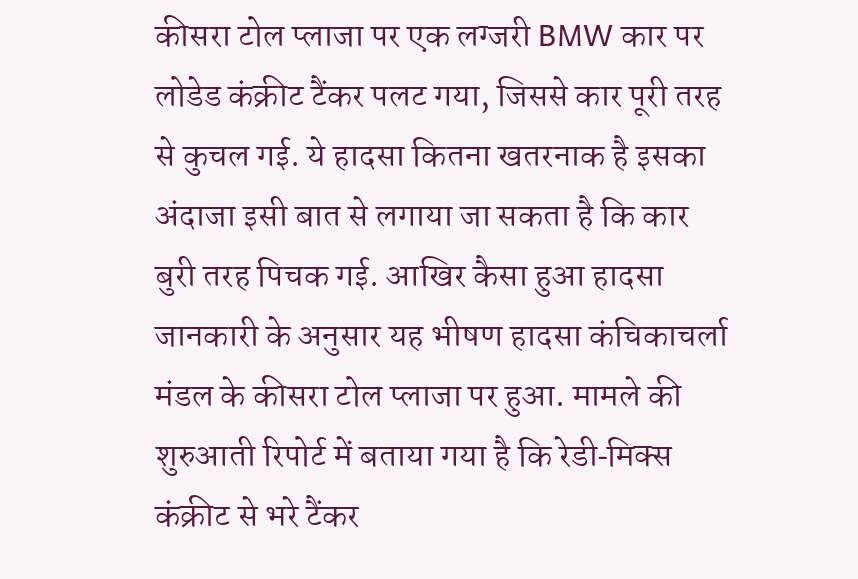कीसरा टोल प्लाजा पर एक लग्जरी BMW कार पर लोडेड कंक्रीट टैंकर पलट गया, जिससे कार पूरी तरह से कुचल गई. ये हादसा कितना खतरनाक है इसका अंदाजा इसी बात से लगाया जा सकता है कि कार बुरी तरह पिचक गई. आखिर कैसा हुआ हादसा जानकारी के अनुसार यह भीषण हादसा कंचिकाचर्ला मंडल के कीसरा टोल प्लाजा पर हुआ. मामले की शुरुआती रिपोर्ट में बताया गया है कि रेडी‑मिक्स कंक्रीट से भरे टैंकर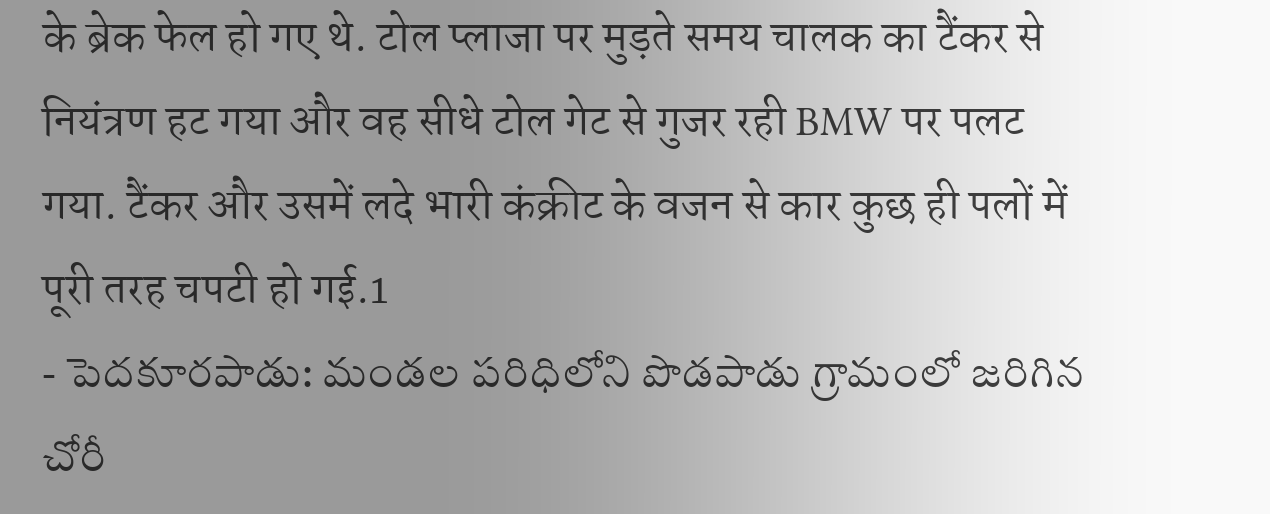के ब्रेक फेल हो गए थे. टोल प्लाजा पर मुड़ते समय चालक का टैंकर से नियंत्रण हट गया और वह सीधे टोल गेट से गुजर रही BMW पर पलट गया. टैंकर और उसमें लदे भारी कंक्रीट के वजन से कार कुछ ही पलों में पूरी तरह चपटी हो गई.1
- పెదకూరపాడు: మండల పరిధిలోని పొడపాడు గ్రామంలో జరిగిన చోరీ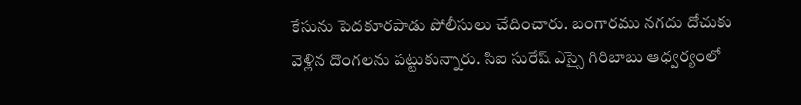కేసును పెదకూరపాడు పోలీసులు చేదించారు. బంగారము నగదు దోచుకు వెళ్లిన దొంగలను పట్టుకున్నారు. సిఐ సురేష్ ఎస్సై గిరిబాబు ఆధ్వర్యంలో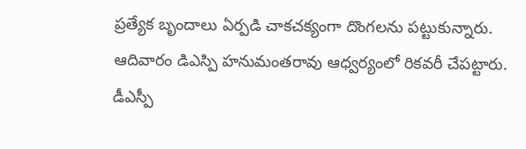ప్రత్యేక బృందాలు ఏర్పడి చాకచక్యంగా దొంగలను పట్టుకున్నారు. ఆదివారం డిఎస్పి హనుమంతరావు ఆధ్వర్యంలో రికవరీ చేపట్టారు. డీఎస్పీ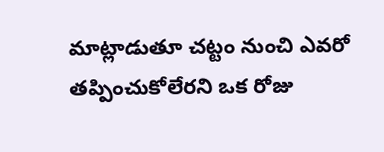మాట్లాడుతూ చట్టం నుంచి ఎవరో తప్పించుకోలేరని ఒక రోజు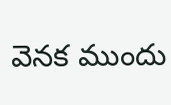వెనక ముందు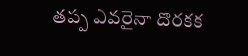తప్ప ఎవరైనా దొరకక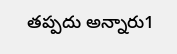తప్పదు అన్నారు1